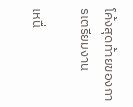โค้งสุดท้ายของการเตรียมงาน

เหนื่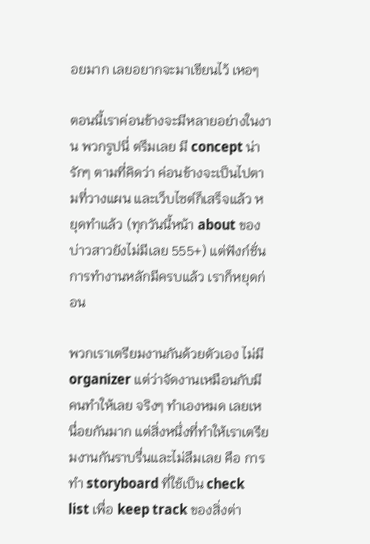อยมาก เลยอยากจะมาเขียนไว้ เหอๆ

ตอนนี้เราค่อนข้างจะมีหลายอย่างในงาน พวกรูปนี่ ตรึมเลย มี concept น่ารักๆ ตามที่คิดว่า ค่อนข้างจะเป็นไปตามที่วางแผน และเว็บไซต์ก็เสร็จแล้ว หยุดทำแล้ว (ทุกวันนี้หน้า about ของบ่าวสาวยังไม่มีเลย 555+) แต่ฟังก์ชั่นการทำงานหลักมีครบแล้ว เราก็หยุดก่อน

พวกเราเตรียมงานกันด้วยตัวเอง ไม่มี organizer แต่ว่าจัดงานเหมือนกับมีคนทำให้เลย จริงๆ ทำเองหมด เลยเหนื่อยกันมาก แต่สิ่งหนึ่งที่ทำให้เราเตรียมงานกันราบรื่นและไม่ลืมเลย คือ การทำ storyboard ที่ใช้เป็น check list เพื่อ keep track ของสิ่งต่า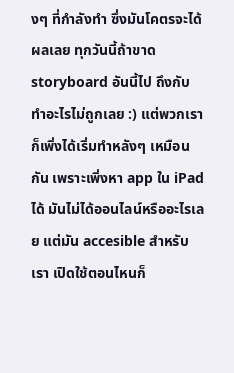งๆ ที่กำลังทำ ซึ่งมันโคตรจะได้ผลเลย ทุกวันนี้ถ้าขาด storyboard อันนี้ไป ถึงกับทำอะไรไม่ถูกเลย :) แต่พวกเราก็เพิ่งได้เริ่มทำหลังๆ เหมือนกัน เพราะเพิ่งหา app ใน iPad ได้ มันไม่ได้ออนไลน์หรืออะไรเลย แต่มัน accesible สำหรับเรา เปิดใช้ตอนไหนก็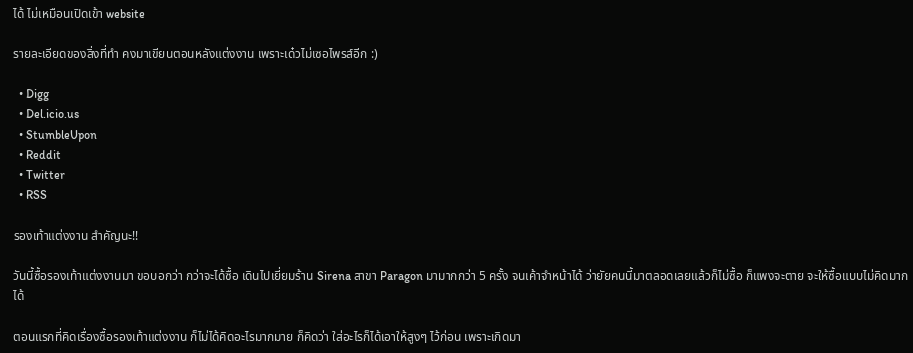ได้ ไม่เหมือนเปิดเข้า website

รายละเอียดของสิ่งที่ทำ คงมาเขียนตอนหลังแต่งงาน เพราะเด๋วไม่เซอไพรส์อีก :)

  • Digg
  • Del.icio.us
  • StumbleUpon
  • Reddit
  • Twitter
  • RSS

รองเท้าแต่งงาน สำคัญนะ!!

วันนี้ซื้อรองเท้าแต่งงานมา ขอบอกว่า กว่าจะได้ซื้อ เดินไปเยี่ยมร้าน Sirena สาขา Paragon มามากกว่า 5 ครั้ง จนเค้าจำหน้าได้ ว่ายัยคนนี้มาตลอดเลยแล้วก็ไม่ซื้อ ก็แพงจะตาย จะให้ซื้อแบบไม่คิดมากได้

ตอนแรกที่คิดเรื่องซื้อรองเท้าแต่งงาน ก็ไม่ได้คิดอะไรมากมาย ก็คิดว่า ใส่อะไรก็ได้เอาให้สูงๆ ไว้ก่อน เพราะเกิดมา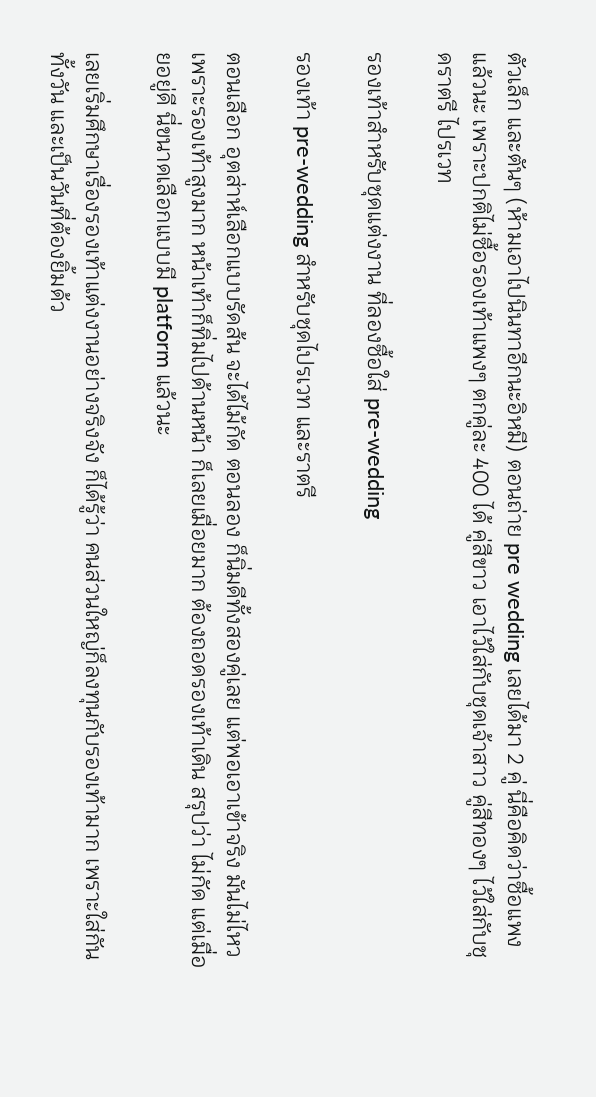ตัวเล็ก และตันๆ (ห้ามเอาไปนินทาอีกนะอิหมี) ตอนถ่าย pre wedding เลยได้มา 2 คู่ นี่คือคิดว่าซื้อแพงแล้วนะ เพราะปกติไม่ซื้อรองเท้าแพงๆ ตกคู่ละ 400 ได้ คู่สีขาว เอาไว้ใส่กับชุดเจ้าสาว คู่สีทองๆ ไว้ใส่กับชุดราตรี ไปรเวท

รองเท้าสำหรับชุดแต่งงาน ที่ลองซื้อใส่ pre-wedding

รองเท้า pre-wedding สำหรับชุดไปรเวท และราตรี

ตอนเลือก อุตส่าห์เลือกแบบรัดส้น จะได้ไม้กัด ตอนลอง ก็นิ่มดีทั้งสองคู่เลย แต่พอเอาเข้าจริง มันไม่ไหว เพราะรองเท้าสูงมาก หน้าเท้าก็ทิ่มไปด้านหน้า ก็เลยเมื่อยมาก ต้องถอดรองเท้าเดิน สรุปว่า ไม่กัด แต่เมื่อยอยู่ดี นี่ขนาดเลือกแบบมี platform แล้วนะ

เลยเริ่มศึกษาเรื่องรองเท้าแต่งงานอย่างจริงจัง ก็ได้รู้ว่า คนส่วนใหญ่ก็ลงทุนกับรองเท้ามาก เพราะใส่กันทั้งวัน และเป็นวันที่ต้องยิ้มด้ว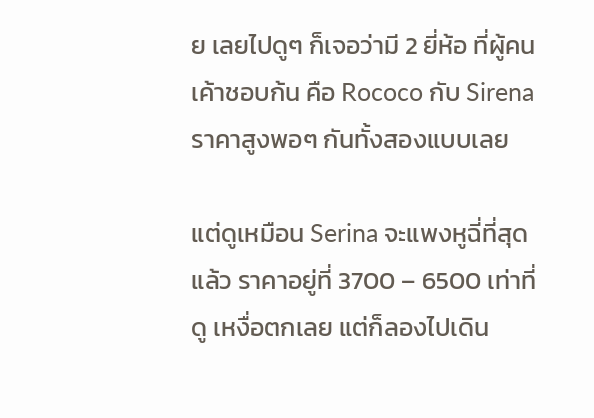ย เลยไปดูๆ ก็เจอว่ามี 2 ยี่ห้อ ที่ผู้คนเค้าชอบก้น คือ Rococo กับ Sirena ราคาสูงพอๆ กันทั้งสองแบบเลย

แต่ดูเหมือน Serina จะแพงหูฉี่ที่สุดแล้ว ราคาอยู่ที่ 3700 – 6500 เท่าที่ดู เหงื่อตกเลย แต่ก็ลองไปเดิน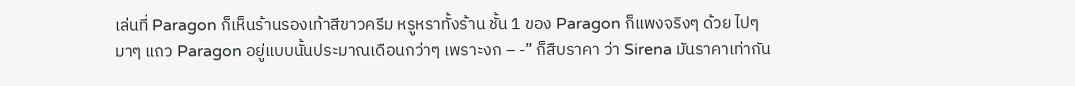เล่นที่ Paragon ก็เห็นร้านรองเท้าสีขาวครีม หรูหราทั้งร้าน ชั้น 1 ของ Paragon ก็แพงจริงๆ ด้วย ไปๆ มาๆ แถว Paragon อยู่แบบนั้นประมาณเดือนกว่าๆ เพราะงก – -” ก็สืบราคา ว่า Sirena มันราคาเท่ากัน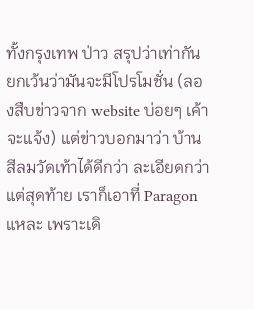ทั้งกรุงเทพ ป่าว สรุปว่าเท่ากัน ยกเว้นว่ามันจะมีโปรโมชั่น (ลองสืบข่าวจาก website บ่อยๆ เค้าจะแจ้ง) แต่ข่าวบอกมาว่า บ้านสีลมวัดเท้าได้ดีกว่า ละเอียดกว่า แต่สุดท้าย เราก็เอาที่ Paragon แหละ เพราะเดิ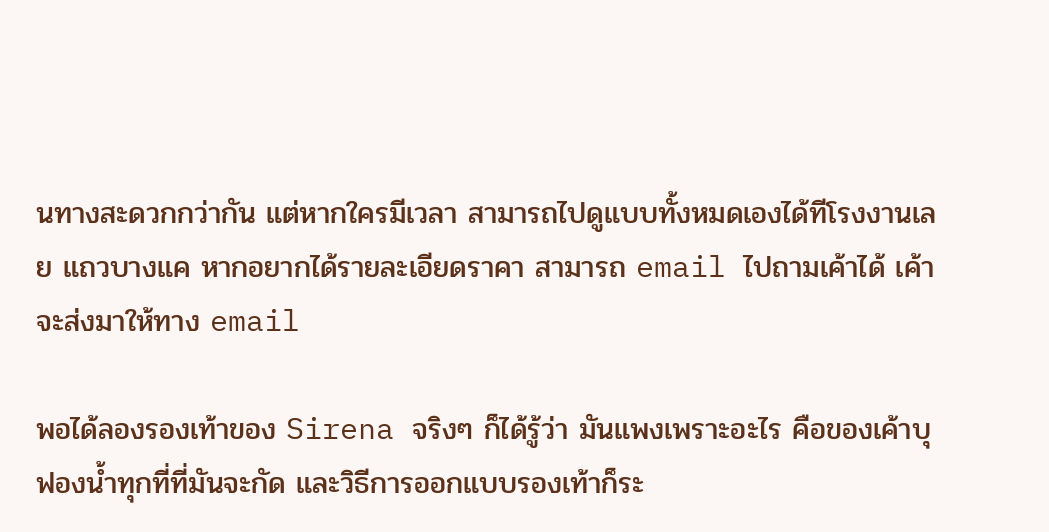นทางสะดวกกว่ากัน แต่หากใครมีเวลา สามารถไปดูแบบทั้งหมดเองได้ทีโรงงานเลย แถวบางแค หากอยากได้รายละเอียดราคา สามารถ email ไปถามเค้าได้ เค้าจะส่งมาให้ทาง email

พอได้ลองรองเท้าของ Sirena จริงๆ ก็ได้รู้ว่า มันแพงเพราะอะไร คือของเค้าบุฟองน้ำทุกที่ที่มันจะกัด และวิธีการออกแบบรองเท้าก็ระ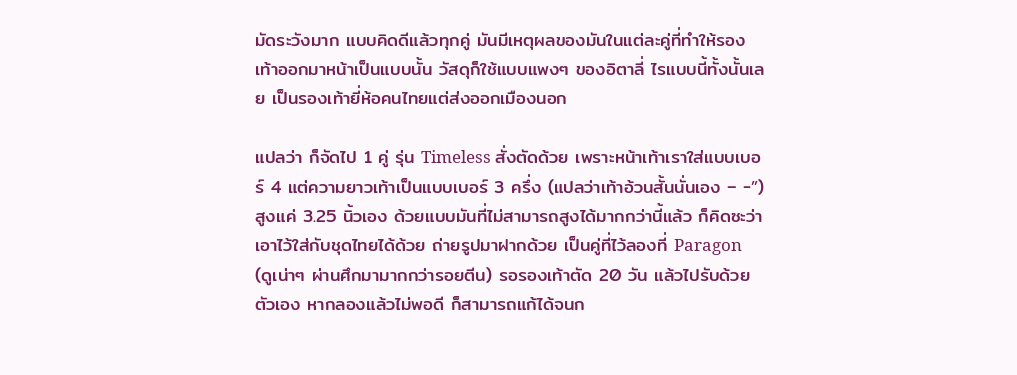มัดระวังมาก แบบคิดดีแล้วทุกคู่ มันมีเหตุผลของมันในแต่ละคู่ที่ทำให้รองเท้าออกมาหน้าเป็นแบบนั้น วัสดุก็ใช้แบบแพงๆ ของอิตาลี่ ไรแบบนี้ทั้งนั้นเลย เป็นรองเท้ายี่ห้อคนไทยแต่ส่งออกเมืองนอก

แปลว่า ก็จัดไป 1 คู่ รุ่น Timeless สั่งตัดด้วย เพราะหน้าเท้าเราใส่แบบเบอร์ 4 แต่ความยาวเท้าเป็นแบบเบอร์ 3 ครึ่ง (แปลว่าเท้าอ้วนสั้นนั่นเอง – -”) สูงแค่ 3.25 นิ้วเอง ด้วยแบบมันที่ไม่สามารถสูงได้มากกว่านี้แล้ว ก็คิดซะว่า เอาไว้ใส่กับชุดไทยได้ด้วย ถ่ายรูปมาฝากด้วย เป็นคู่ที่ไว้ลองที่ Paragon (ดูเน่าๆ ผ่านศึกมามากกว่ารอยตีน) รอรองเท้าตัด 20 วัน แล้วไปรับด้วยตัวเอง หากลองแล้วไม่พอดี ก็สามารถแก้ได้จนก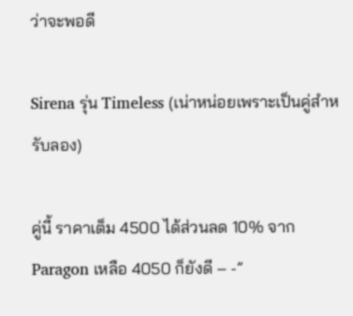ว่าจะพอดี

Sirena รุ่น Timeless (เน่าหน่อยเพราะเป็นคู่สำหรับลอง)

คู่นี้ ราคาเต็ม 4500 ได้ส่วนลด 10% จาก Paragon เหลือ 4050 ก็ยังดี – -”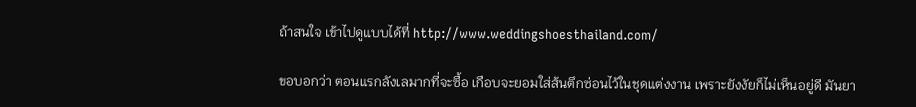ถ้าสนใจ เข้าไปดูแบบได้ที่ http://www.weddingshoesthailand.com/

ขอบอกว่า ตอนแรกลังเลมากที่จะซื้อ เกือบจะยอมใส่ส้นตึกซ่อนไว้ในชุดแต่งงาน เพราะยังงัยก็ไม่เห็นอยู่ดี มันยา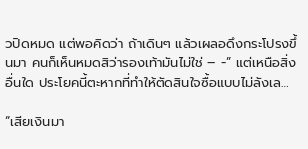วปิดหมด แต่พอคิดว่า ถ้าเดินๆ แล้วเผลอดึงกระโปรงขึ้นมา คนก็เห็นหมดสิว่ารองเท้ามันไม่ใช่ – -” แต่เหนือสิ่งอื่นใด ประโยคนี้ตะหากที่ทำให้ตัดสินใจซื้อแบบไม่ลังเล…

“เสียเงินมา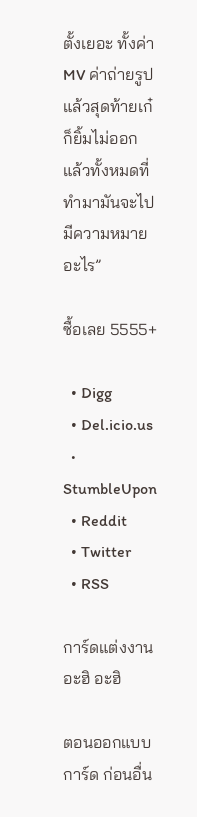ตั้งเยอะ ทั้งค่า MV ค่าถ่ายรูป แล้วสุดท้ายเก๋ก็ยิ้มไม่ออก แล้วทั้งหมดที่ทำมามันจะไปมีความหมายอะไร”

ซื้อเลย 5555+

  • Digg
  • Del.icio.us
  • StumbleUpon
  • Reddit
  • Twitter
  • RSS

การ์ดแต่งงาน อะฮิ อะฮิ

ตอนออกแบบการ์ด ก่อนอื่น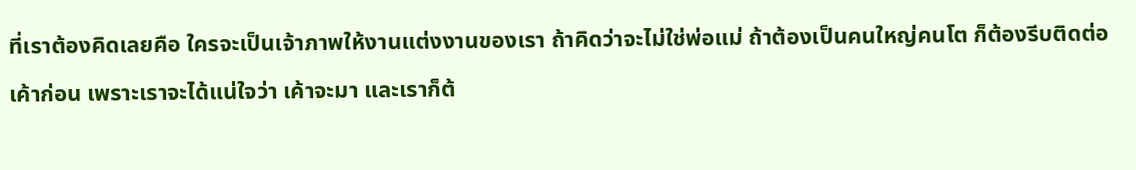ที่เราต้องคิดเลยคือ ใครจะเป็นเจ้าภาพให้งานแต่งงานของเรา ถ้าคิดว่าจะไม่ใช่พ่อแม่ ถ้าต้องเป็นคนใหญ่คนโต ก็ต้องรีบติดต่อเค้าก่อน เพราะเราจะได้แน่ใจว่า เค้าจะมา และเราก็ต้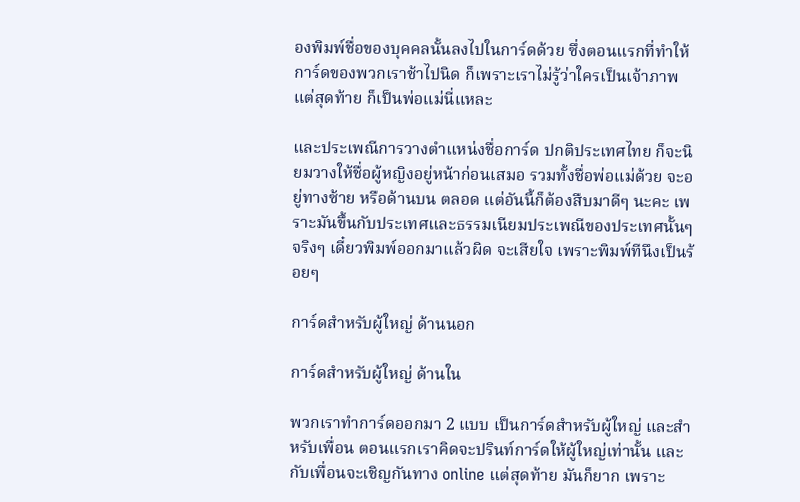องพิมพ์ชื่อของบุคคลนั้นลงไปในการ์ดด้วย ซึ่งตอนแรกที่ทำให้การ์ดของพวกเราช้าไปนิด ก็เพราะเราไม่รู้ว่าใครเป็นเจ้าภาพ แต่สุดท้าย ก็เป็นพ่อแม่นี่แหละ

และประเพณีการวางตำแหน่งชื่อการ์ด ปกติประเทศไทย ก็จะนิยมวางให้ชื่อผู้หญิงอยู่หน้าก่อนเสมอ รวมทั้งชื่อพ่อแม่ด้วย จะอยู่ทางซ้าย หรือด้านบน ตลอด แต่อันนี้ก็ต้องสืบมาดีๆ นะคะ เพราะมันขึ้นกับประเทศและธรรมเนียมประเพณีของประเทศนั้นๆ จริงๆ เดี๋ยวพิมพ์ออกมาแล้วผิด จะเสียใจ เพราะพิมพ์ทีนึงเป็นร้อยๆ

การ์ดสำหรับผู้ใหญ่ ด้านนอก

การ์ดสำหรับผู้ใหญ่ ด้านใน

พวกเราทำการ์ดออกมา 2 แบบ เป็นการ์ดสำหรับผู้ใหญ่ และสำหรับเพื่อน ตอนแรกเราคิดจะปรินท์การ์ดให้ผู้ใหญ่เท่านั้น และกับเพื่อนจะเชิญกันทาง online แต่สุดท้าย มันก็ยาก เพราะ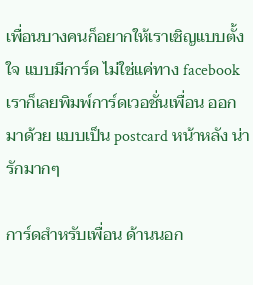เพื่อนบางคนก็อยากให้เราเชิญแบบตั้งใจ แบบมีการ์ด ไม่ใช่แค่ทาง facebook เราก็เลยพิมพ์การ์ดเวอชั่นเพื่อน ออกมาด้วย แบบเป็น postcard หน้าหลัง น่ารักมากๆ

การ์ดสำหรับเพื่อน ด้านนอก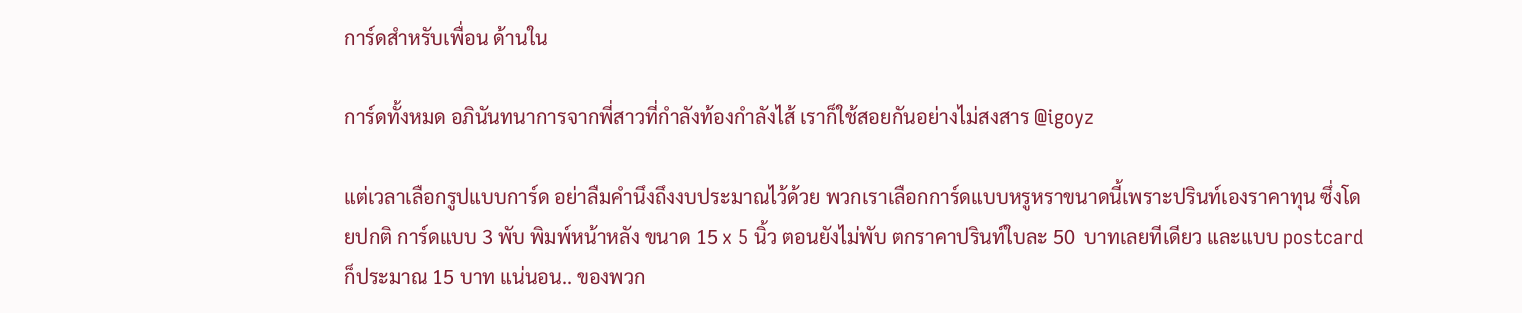การ์ดสำหรับเพื่อน ด้านใน

การ์ดทั้งหมด อภินันทนาการจากพี่สาวที่กำลังท้องกำลังไส้ เราก็ใช้สอยกันอย่างไม่สงสาร @igoyz

แต่เวลาเลือกรูปแบบการ์ด อย่าลืมคำนึงถึงงบประมาณไว้ด้วย พวกเราเลือกการ์ดแบบหรูหราขนาดนี้เพราะปรินท์เองราคาทุน ซึ่งโดยปกติ การ์ดแบบ 3 พับ พิมพ์หน้าหลัง ขนาด 15 x 5 นิ้ว ตอนยังไม่พับ ตกราคาปรินท์ใบละ 50  บาทเลยทีเดียว และแบบ postcard ก็ประมาณ 15 บาท แน่นอน.. ของพวก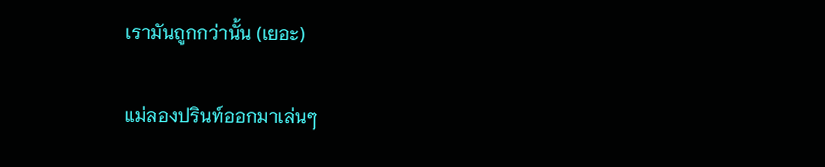เรามันถูกกว่านั้น (เยอะ)

แม่ลองปรินท์ออกมาเล่นๆ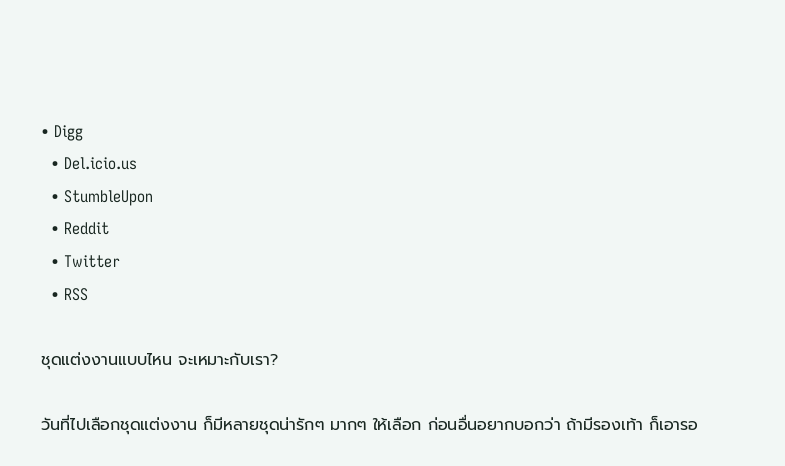• Digg
  • Del.icio.us
  • StumbleUpon
  • Reddit
  • Twitter
  • RSS

ชุดแต่งงานแบบไหน จะเหมาะกับเรา?

วันที่ไปเลือกชุดแต่งงาน ก็มีหลายชุดน่ารักๆ มากๆ ให้เลือก ก่อนอื่นอยากบอกว่า ถ้ามีรองเท้า ก็เอารอ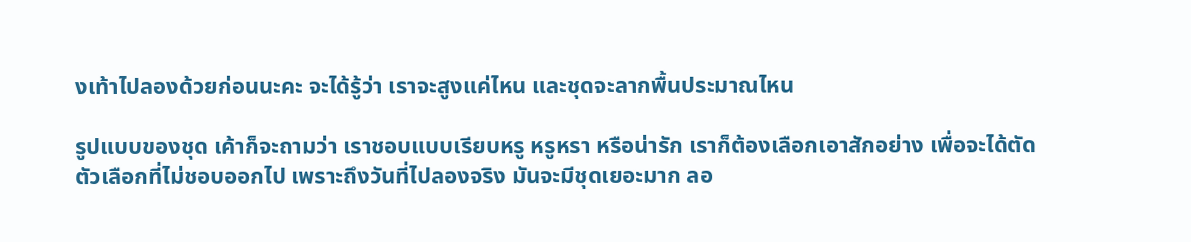งเท้าไปลองด้วยก่อนนะคะ จะได้รู้ว่า เราจะสูงแค่ไหน และชุดจะลากพื้นประมาณไหน

รูปแบบของชุด เค้าก็จะถามว่า เราชอบแบบเรียบหรู หรูหรา หรือน่ารัก เราก็ต้องเลือกเอาสักอย่าง เพื่อจะได้ตัดตัวเลือกที่ไม่ชอบออกไป เพราะถึงวันที่ไปลองจริง มันจะมีชุดเยอะมาก ลอ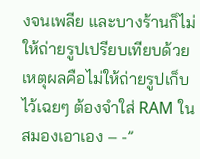งจนเพลีย และบางร้านก็ไม่ให้ถ่ายรูปเปรียบเทียบด้วย เหตุผลคือไม่ให้ถ่ายรูปเก็บไว้เฉยๆ ต้องจำใส่ RAM ในสมองเอาเอง – -”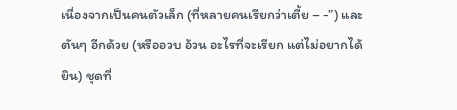เนื่องจากเป็นคนตัวเล็ก (ที่หลายคนเรียกว่าเตี้ย – -”) และตันๆ อีกด้วย (หรืออวบ อ้วน อะไรที่จะเรียก แต่ไม่อยากได้ยิน) ชุดที่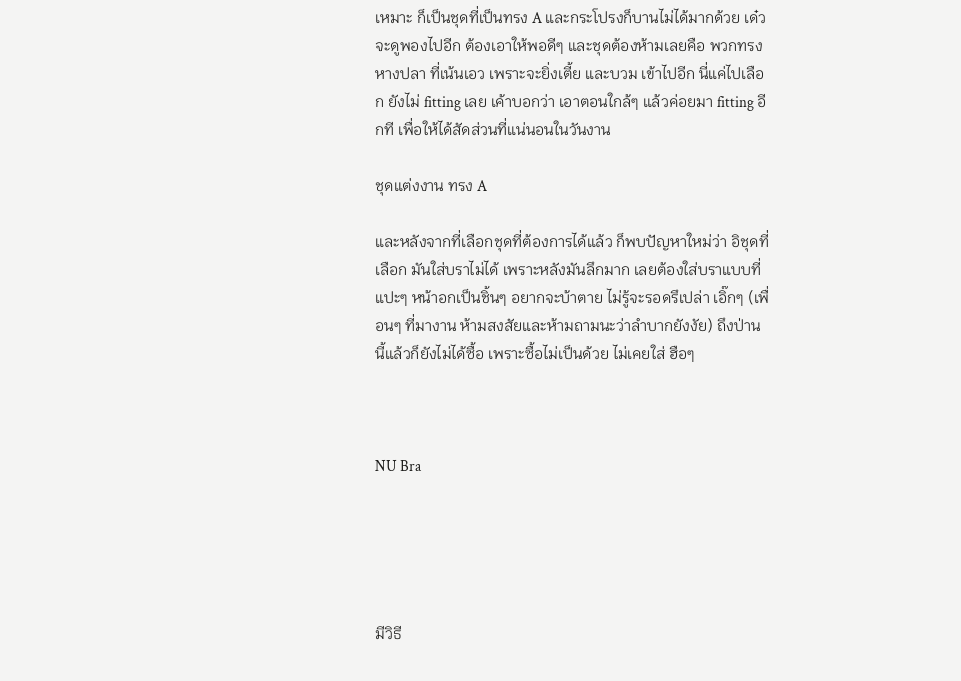เหมาะ ก็เป็นชุดที่เป็นทรง A และกระโปรงก็บานไม่ได้มากด้วย เด๋วจะดูพองไปอีก ต้องเอาให้พอดีๆ และชุดต้องห้ามเลยคือ พวกทรงหางปลา ที่เน้นเอว เพราะจะยิ่งเตี้ย และบวม เข้าไปอีก นี่แค่ไปเลือก ยังไม่ fitting เลย เค้าบอกว่า เอาตอนใกล้ๆ แล้วค่อยมา fitting อีกที เพื่อให้ได้สัดส่วนที่แน่นอนในวันงาน

ชุดแต่งงาน ทรง A

และหลังจากที่เลือกชุดที่ต้องการได้แล้ว ก็พบปัญหาใหม่ว่า อิชุดที่เลือก มันใส่บราไม่ได้ เพราะหลังมันลึกมาก เลยต้องใส่บราแบบที่แปะๆ หน้าอกเป็นชิ้นๆ อยากจะบ้าตาย ไม่รู้จะรอดรึเปล่า เอิ๊กๆ (เพื่อนๆ ที่มางาน ห้ามสงสัยและห้ามถามนะว่าลำบากยังงัย) ถึงป่านนี้แล้วก็ยังไม่ได้ซื้อ เพราะซื้อไม่เป็นด้วย ไม่เคยใส่ ฮือๆ



NU Bra





มีวิธี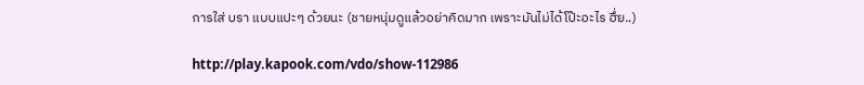การใส่ บรา แบบแปะๆ ด้วยนะ (ชายหนุ่มดูแล้วอย่าคิดมาก เพราะมันไม่ได้โป๊ะอะไร ฮึ่ย..)

http://play.kapook.com/vdo/show-112986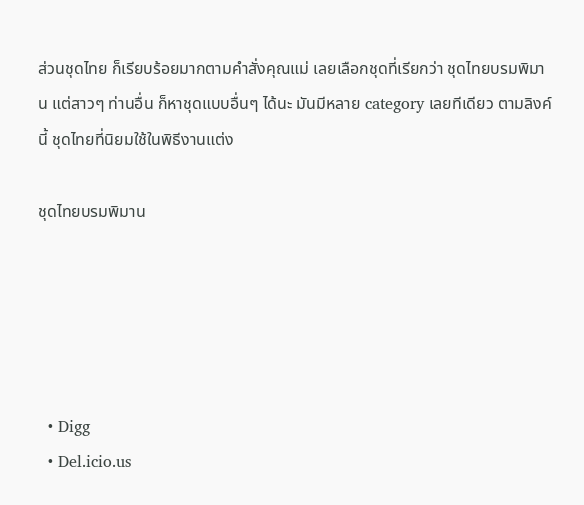ส่วนชุดไทย ก็เรียบร้อยมากตามคำสั่งคุณแม่ เลยเลือกชุดที่เรียกว่า ชุดไทยบรมพิมาน แต่สาวๆ ท่านอื่น ก็หาชุดแบบอื่นๆ ได้นะ มันมีหลาย category เลยทีเดียว ตามลิงค์นี้ ชุดไทยที่นิยมใช้ในพิธีงานแต่ง

ชุดไทยบรมพิมาน





  • Digg
  • Del.icio.us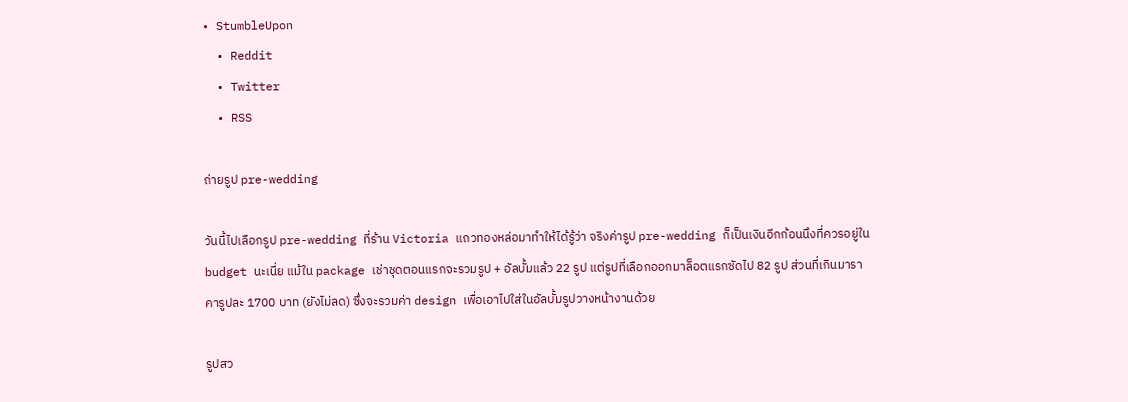• StumbleUpon
  • Reddit
  • Twitter
  • RSS

ถ่ายรูป pre-wedding

วันนี้ไปเลือกรูป pre-wedding ที่ร้าน Victoria แถวทองหล่อมาทำให้ได้รู้ว่า จริงค่ารูป pre-wedding ก็เป็นเงินอีกก้อนนึงที่ควรอยู่ใน budget นะเนี่ย แม้ใน package เช่าชุดตอนแรกจะรวมรูป + อัลบั้มแล้ว 22 รูป แต่รูปที่เลือกออกมาล็อตแรกซัดไป 82 รูป ส่วนที่เกินมาราคารูปละ 1700 บาท (ยังไม่ลด) ซึ่งจะรวมค่า design เพื่อเอาไปใส่ในอัลบั้มรูปวางหน้างานด้วย

รูปสว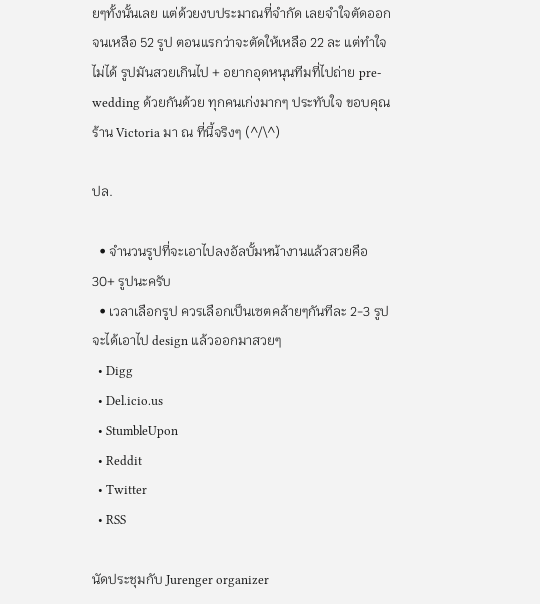ยๆทั้งนั้นเลย แต่ด้วยงบประมาณที่จำกัด เลยจำใจตัดออกจนเหลือ 52 รูป ตอนแรกว่าจะตัดให้เหลือ 22 ละ แต่ทำใจไม่ได้ รูปมันสวยเกินไป + อยากอุดหนุนทีมที่ไปถ่าย pre-wedding ด้วยกันด้วย ทุกคนเก่งมากๆ ประทับใจ ขอบคุณร้าน Victoria มา ณ ที่นี้จริงๆ (^/\^)

ปล.

  • จำนวนรูปที่จะเอาไปลงอัลบั้มหน้างานแล้วสวยคือ 30+ รูปนะครับ
  • เวลาเลือกรูป ควรเลือกเป็นเซตคล้ายๆกันทีละ 2-3 รูป จะได้เอาไป design แล้วออกมาสวยๆ
  • Digg
  • Del.icio.us
  • StumbleUpon
  • Reddit
  • Twitter
  • RSS

นัดประชุมกับ Jurenger organizer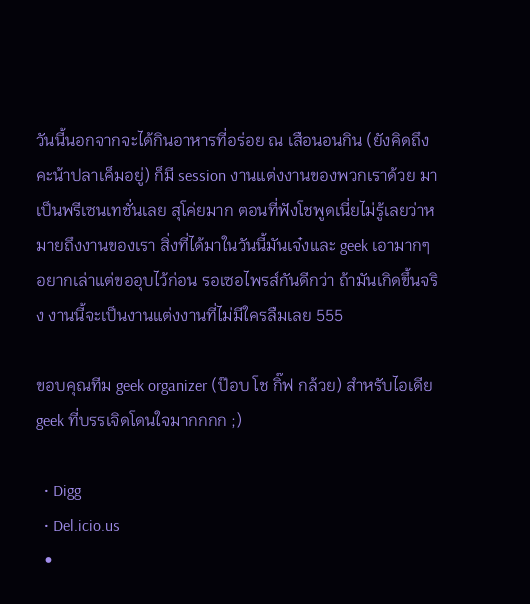วันนี้นอกจากจะได้กินอาหารที่อร่อย ณ เสือนอนกิน (ยังคิดถึงคะน้าปลาเค็มอยู่) ก็มี session งานแต่งงานของพวกเราด้วย มาเป็นพรีเซนเทชั่นเลย สุโค่ยมาก ตอนที่ฟังโชพูดเนี่ยไม่รู้เลยว่าหมายถึงงานของเรา สิ่งที่ได้มาในวันนี้มันเจ๋งและ geek เอามากๆ อยากเล่าแต่ขออุบไว้ก่อน รอเซอไพรส์กันดีกว่า ถ้ามันเกิดขึ้นจริง งานนี้จะเป็นงานแต่งงานที่ไม่มีใครลืมเลย 555

ขอบคุณทีม geek organizer (ป๊อบ โช กิ๊ฟ กล้วย) สำหรับไอเดีย geek ที่บรรเจิดโดนใจมากกกก ;)

  • Digg
  • Del.icio.us
  •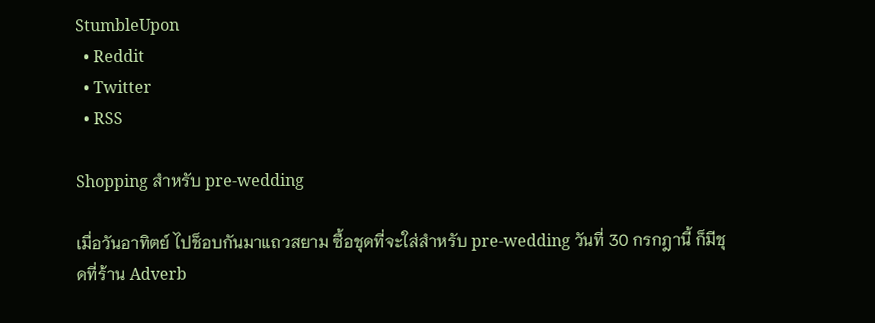StumbleUpon
  • Reddit
  • Twitter
  • RSS

Shopping สำหรับ pre-wedding

เมื่อวันอาทิตย์ ไปช็อบกันมาแถวสยาม ซื้อชุดที่จะใส่สำหรับ pre-wedding วันที่ 30 กรกฎานี้ ก็มีชุดที่ร้าน Adverb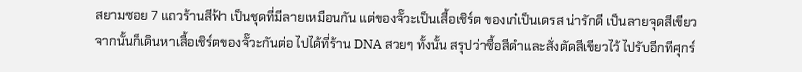สยามซอย 7 แถวร้านสีฟ้า เป็นชุดที่มีลายเหมือนกัน แต่ของจั๊วะเป็นเสื้อเชิร์ต ของเก๋เป็นเดรส น่ารักดี เป็นลายจุดสีเขียว จากนั้นก็เดินหาเสื้อเชิร์ตของจั๊วะกันต่อ ไปได้ที่ร้าน DNA สวยๆ ทั้งนั้น สรุปว่าซื้อสีดำและสั่งตัดสีเขียวไว้ ไปรับอีกทีศุกร์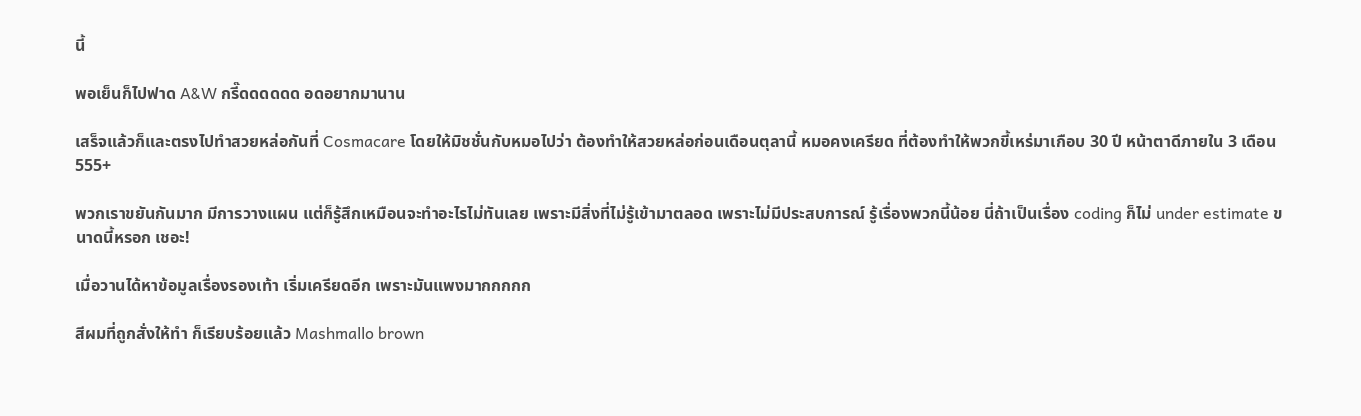นี้

พอเย็นก็ไปฟาด A&W กรี๊ดดดดดด อดอยากมานาน

เสร็จแล้วก็และตรงไปทำสวยหล่อกันที่ Cosmacare โดยให้มิชชั่นกับหมอไปว่า ต้องทำให้สวยหล่อก่อนเดือนตุลานี้ หมอคงเครียด ที่ต้องทำให้พวกขี้เหร่มาเกือบ 30 ปี หน้าตาดีภายใน 3 เดือน 555+

พวกเราขยันกันมาก มีการวางแผน แต่ก็รู้สึกเหมือนจะทำอะไรไม่ทันเลย เพราะมีสิ่งที่ไม่รู้เข้ามาตลอด เพราะไม่มีประสบการณ์ รู้เรื่องพวกนี้น้อย นี่ถ้าเป็นเรื่อง coding ก็ไม่ under estimate ขนาดนี้หรอก เชอะ!

เมื่อวานได้หาข้อมูลเรื่องรองเท้า เริ่มเครียดอีก เพราะมันแพงมากกกกก

สีผมที่ถูกสั่งให้ทำ ก็เรียบร้อยแล้ว Mashmallo brown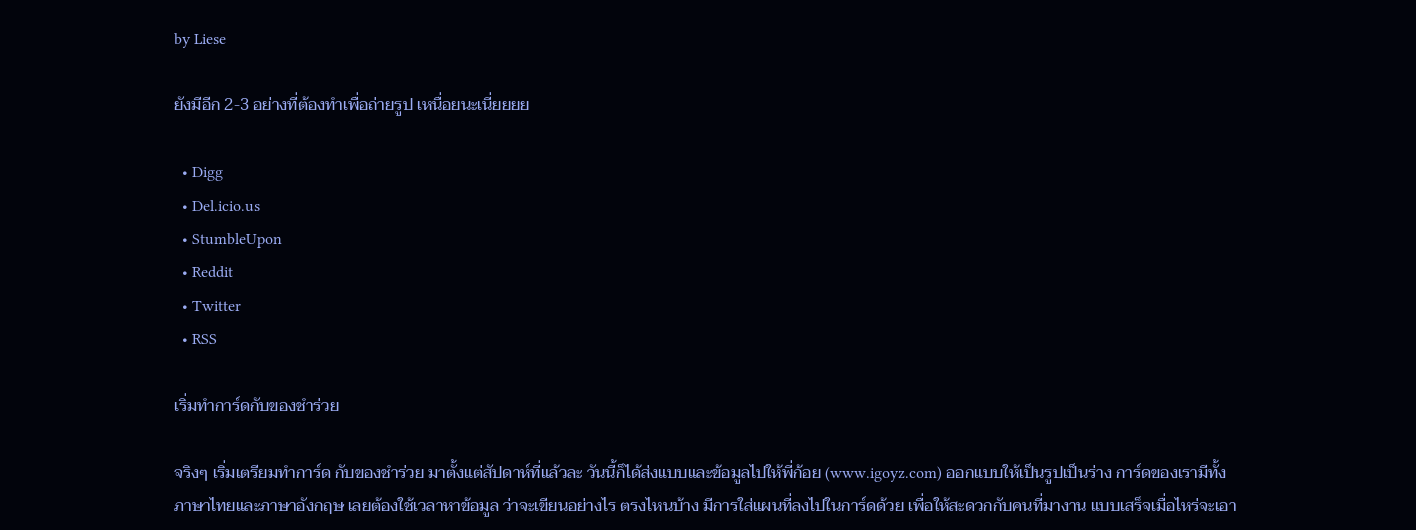by Liese

ยังมีอีก 2-3 อย่างที่ต้องทำเพื่อถ่ายรูป เหนื่อยนะเนี่ยยยย

  • Digg
  • Del.icio.us
  • StumbleUpon
  • Reddit
  • Twitter
  • RSS

เริ่มทำการ์ดกับของชำร่วย

จริงๆ เริ่มเตรียมทำการ์ด กับของชำร่วย มาตั้งแต่สัปดาห์ที่แล้วละ วันนี้ก็ได้ส่งแบบและข้อมูลไปให้พี่ก้อย (www.igoyz.com) ออกแบบให้เป็นรูปเป็นร่าง การ์ดของเรามีทั้งภาษาไทยและภาษาอังกฤษ เลยต้องใช้เวลาหาข้อมูล ว่าจะเขียนอย่างไร ตรงไหนบ้าง มีการใส่แผนที่ลงไปในการ์ดด้วย เพื่อให้สะดวกกับคนที่มางาน แบบเสร็จเมื่อไหร่จะเอา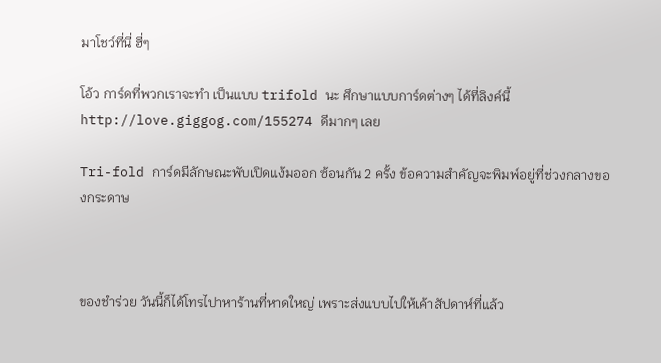มาโชว์ที่นี่ ฮี่ๆ

โอ้ว การ์ดที่พวกเราจะทำ เป็นแบบ trifold นะ ศึกษาแบบการ์ดต่างๆ ได้ที่ลิงค์นี้ http://love.giggog.com/155274 ดีมากๆ เลย

Tri-fold การ์ดมีลักษณะพับเปิดแง้มออก ซ้อนกัน 2 ครั้ง ข้อความสำคัญจะพิมพ์อยู่ที่ช่วงกลางของกระดาษ



ของชำร่วย วันนี้ก็ได้โทรไปาหาร้านที่หาดใหญ่ เพราะส่งแบบไปให้เค้าสัปดาห์ที่แล้ว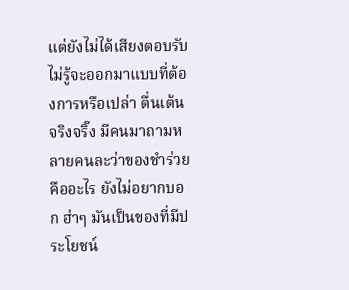แต่ยังไม่ได้เสียงตอบรับ ไม่รู้จะออกมาแบบที่ต้องการหรือเปล่า ตื่นเต้นจริงจริ๊ง มีคนมาถามหลายคนละว่าของชำร่วยคืออะไร ยังไม่อยากบอก ฮ่าๆ มันเป็นของที่มีประโยชน์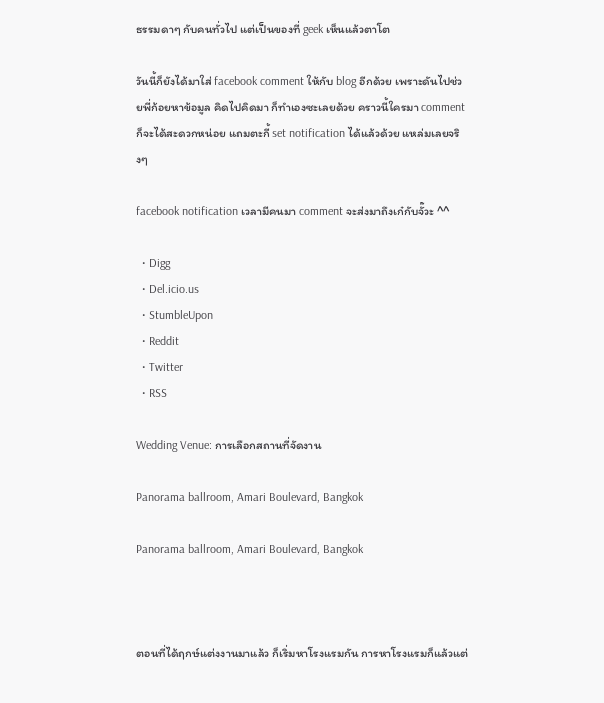ธรรมดาๆ กับคนทั่วไป แต่เป็นของที่ geek เห็นแล้วตาโต

วันนี้ก็ยังได้มาใส่ facebook comment ให้กับ blog อีกด้วย เพราะดันไปช่วยพี่ก้อยหาข้อมูล คิดไปคิดมา ก็ทำเองซะเลยด้วย คราวนี้ใครมา comment ก็จะได้สะดวกหน่อย แถมตะกี้ set notification ได้แล้วด้วย แหล่มเลยจริงๆ

facebook notification เวลามีคนมา comment จะส่งมาถึงเก๋กับจั๊วะ ^^

  • Digg
  • Del.icio.us
  • StumbleUpon
  • Reddit
  • Twitter
  • RSS

Wedding Venue: การเลือกสถานที่จัดงาน

Panorama ballroom, Amari Boulevard, Bangkok

Panorama ballroom, Amari Boulevard, Bangkok



ตอนที่ได้ฤกษ์แต่งงานมาแล้ว ก็เริ่มหาโรงแรมกัน การหาโรงแรมก็แล้วแต่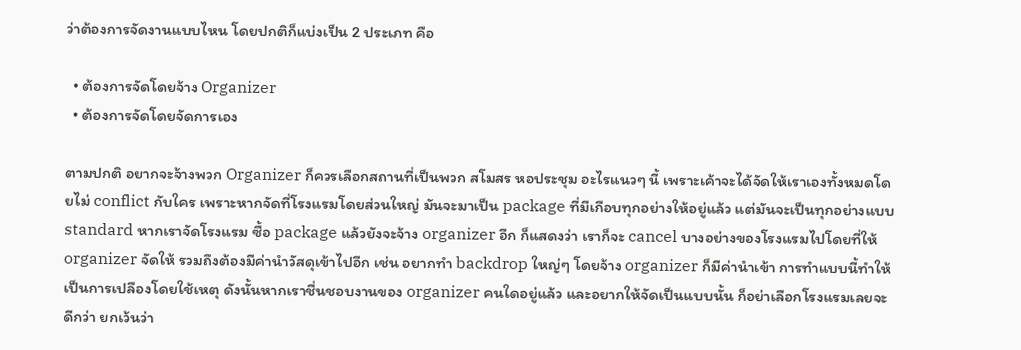ว่าต้องการจัดงานแบบไหน โดยปกติก็แบ่งเป็น 2 ประเภท คือ

  • ต้องการจัดโดยจ้าง Organizer
  • ต้องการจัดโดยจัดการเอง

ตามปกติ อยากจะจ้างพวก Organizer ก็ควรเลือกสถานที่เป็นพวก สโมสร หอประชุม อะไรแนวๆ นี้ เพราะเค้าจะได้จัดให้เราเองทั้งหมดโดยไม่ conflict กับใคร เพราะหากจัดที่โรงแรมโดยส่วนใหญ่ มันจะมาเป็น package ที่มีเกือบทุกอย่างให้อยู่แล้ว แต่มันจะเป็นทุกอย่างแบบ standard หากเราจัดโรงแรม ซื้อ package แล้วยังจะจ้าง organizer อีก ก็แสดงว่า เราก็จะ cancel บางอย่างของโรงแรมไปโดยที่ให้ organizer จัดให้ รวมถึงต้องมีค่านำวัสดุเข้าไปอีก เช่น อยากทำ backdrop ใหญ่ๆ โดยจ้าง organizer ก็มีค่านำเข้า การทำแบบนี้ทำให้เป็นการเปลืองโดยใช้เหตุ ดังนั้นหากเราชื่นชอบงานของ organizer คนใดอยู่แล้ว และอยากให้จัดเป็นแบบนั้น ก็อย่าเลือกโรงแรมเลยจะดีกว่า ยกเว้นว่า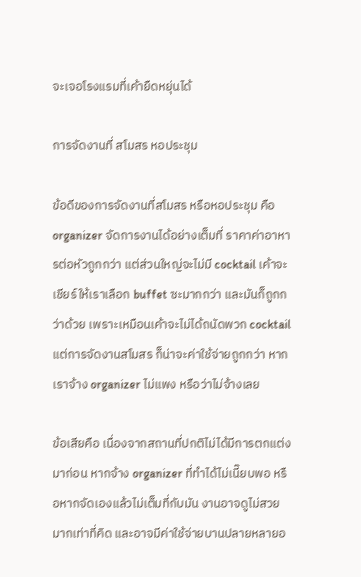จะเจอโรงแรมที่เค้ายืดหยุ่นได้

การจัดงานที่ สโมสร หอประชุม

ข้อดีของการจัดงานที่สโมสร หรือหอประชุม คือ organizer จัดการงานได้อย่างเต็มที่ ราคาค่าอาหารต่อหัวถูกกว่า แต่ส่วนใหญ่จะไม่มี cocktail เค้าจะเชียร์ให้เราเลือก buffet ซะมากกว่า และมันก็ถูกกว่าด้วย เพราะเหมือนเค้าจะไม่ได้ถนัดพวก cocktail แต่การจัดงานสโมสร ก็น่าจะค่าใช้จ่ายถูกกว่า หากเราจ้าง organizer ไม่แพง หรือว่าไม่จ้างเลย

ข้อเสียคือ เนื่องจากสถานที่ปกติไม่ได้มีการตกแต่งมาก่อน หากจ้าง organizer ที่ทำได้ไม่เนี๊ยบพอ หรือหากจัดเองแล้วไม่เต็มที่กับมัน งานอาจดูไม่สวยมากเท่าที่คิด และอาจมีค่าใช้จ่ายบานปลายหลายอ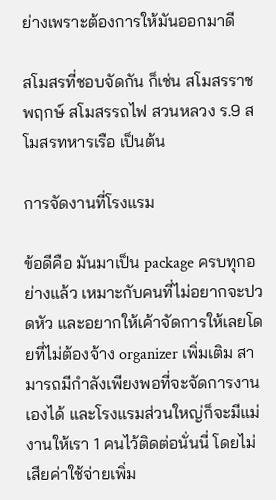ย่างเพราะต้องการให้มันออกมาดี

สโมสรที่ชอบจัดกัน ก็เช่น สโมสรราชพฤกษ์ สโมสรรถไฟ สวนหลวง ร.9 สโมสรทหารเรือ เป็นต้น

การจัดงานที่โรงแรม

ข้อดีคือ มันมาเป็น package ครบทุกอย่างแล้ว เหมาะกับคนที่ไม่อยากจะปวดหัว และอยากให้เค้าจัดการให้เลยโดยที่ไม่ต้องจ้าง organizer เพิ่มเติม สามารถมีกำลังเพียงพอที่จะจัดการงานเองได้ และโรงแรมส่วนใหญ่ก็จะมีแม่งานให้เรา 1 คนไว้ติดต่อนั่นนี่ โดยไม่เสียค่าใช้จ่ายเพิ่ม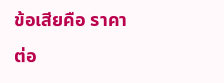ข้อเสียคือ ราคาต่อ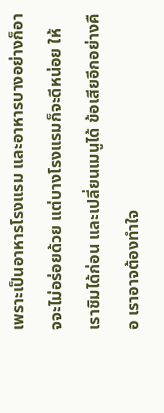เพราะเป็นอาหารโรงแรม และอาหารบางอย่างก็อาจจะไม่อร่อยด้วย แต่บางโรงแรมก็จะดีหน่อย ให้เราชิมได้ก่อน และเปลี่ยนเมนูได้ ข้อเสียอีกอย่างคือ เราอาจต้องทำใจ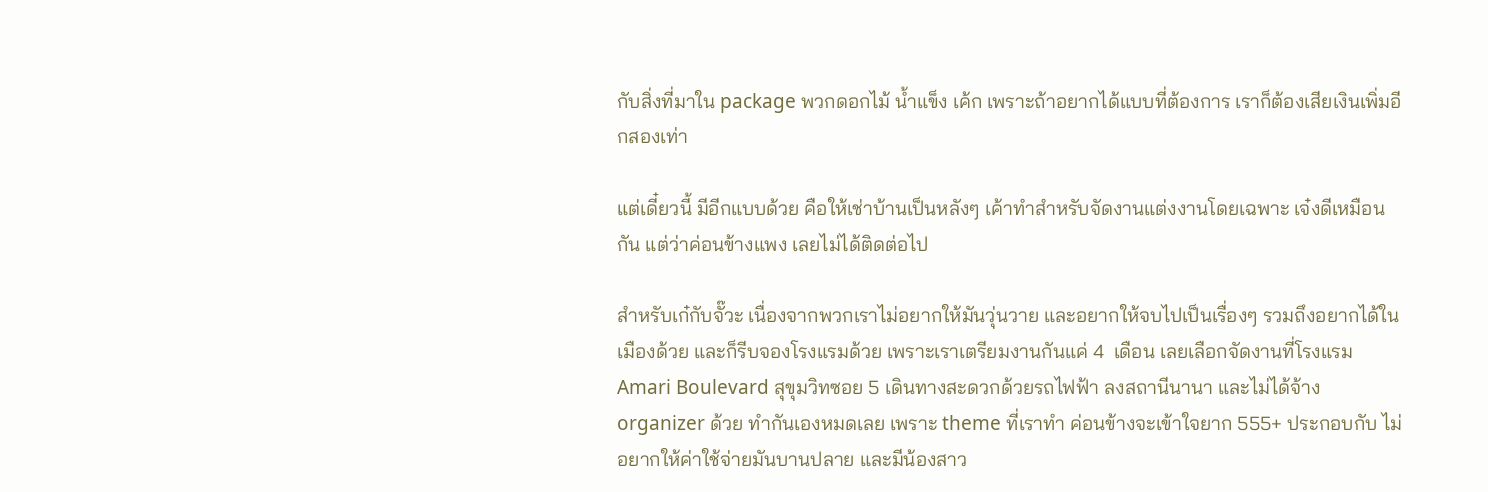กับสิ่งที่มาใน package พวกดอกไม้ น้ำแข็ง เค้ก เพราะถ้าอยากได้แบบที่ต้องการ เราก็ต้องเสียเงินเพิ่มอีกสองเท่า

แต่เดี๋ยวนี้ มีอีกแบบด้วย คือให้เช่าบ้านเป็นหลังๆ เค้าทำสำหรับจัดงานแต่งงานโดยเฉพาะ เจ๋งดีเหมือนกัน แต่ว่าค่อนข้างแพง เลยไม่ได้ติดต่อไป

สำหรับเก๋กับจั๊วะ เนื่องจากพวกเราไม่อยากให้มันวุ่นวาย และอยากให้จบไปเป็นเรื่องๆ รวมถึงอยากได้ในเมืองด้วย และก็รีบจองโรงแรมด้วย เพราะเราเตรียมงานกันแค่ 4  เดือน เลยเลือกจัดงานที่โรงแรม Amari Boulevard สุขุมวิทซอย 5 เดินทางสะดวกด้วยรถไฟฟ้า ลงสถานีนานา และไม่ได้จ้าง organizer ด้วย ทำกันเองหมดเลย เพราะ theme ที่เราทำ ค่อนข้างจะเข้าใจยาก 555+ ประกอบกับ ไม่อยากให้ค่าใช้จ่ายมันบานปลาย และมีน้องสาว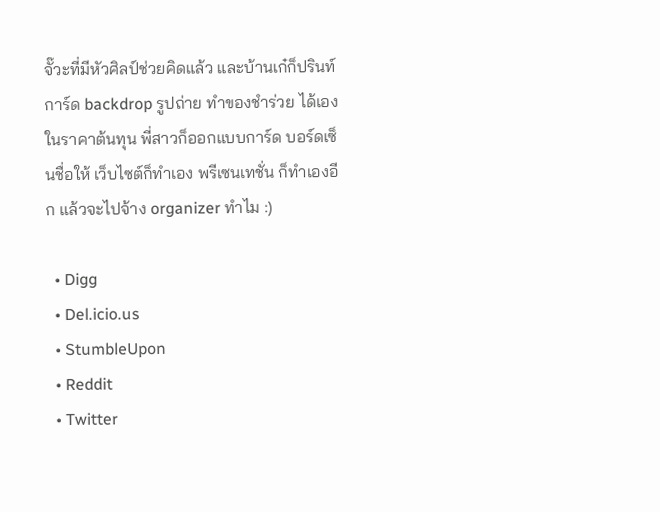จั๊วะที่มีหัวศิลป์ช่วยคิดแล้ว และบ้านเก๋ก็ปรินท์การ์ด backdrop รูปถ่าย ทำของชำร่วย ได้เองในราคาต้นทุน พี่สาวก็ออกแบบการ์ด บอร์ดเซ็นชื่อให้ เว็บไซต์ก็ทำเอง พรีเซนเทชั่น ก็ทำเองอีก แล้วจะไปจ้าง organizer ทำไม :)

  • Digg
  • Del.icio.us
  • StumbleUpon
  • Reddit
  • Twitter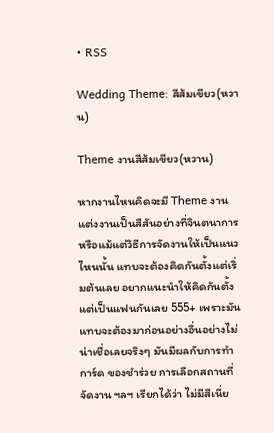• RSS

Wedding Theme: สีส้มเขียว(หวาน)

Theme งานสีส้มเขียว(หวาน)

หากงานไหนคิดจะมี Theme งานแต่งงานเป็นสีสันอย่างที่จินตนาการ หรือแม้แต่วิธีการจัดงานให้เป็นแนวไหนนั้น แทบจะต้องคิดกันตั้งแต่เริ่มต้นเลย อยากแนะนำให้คิดกันตั้งแต่เป็นแฟนกันเลย 555+ เพราะมันแทบจะต้องมาก่อนอย่างอื่นอย่างไม่น่าเชื่อเลยจริงๆ มันมีผลกับการทำการ์ด ของชำร่วย การเลือกสถานที่จัดงาน ฯลฯ เรียกได้ว่า ไม่มีสีเนี่ย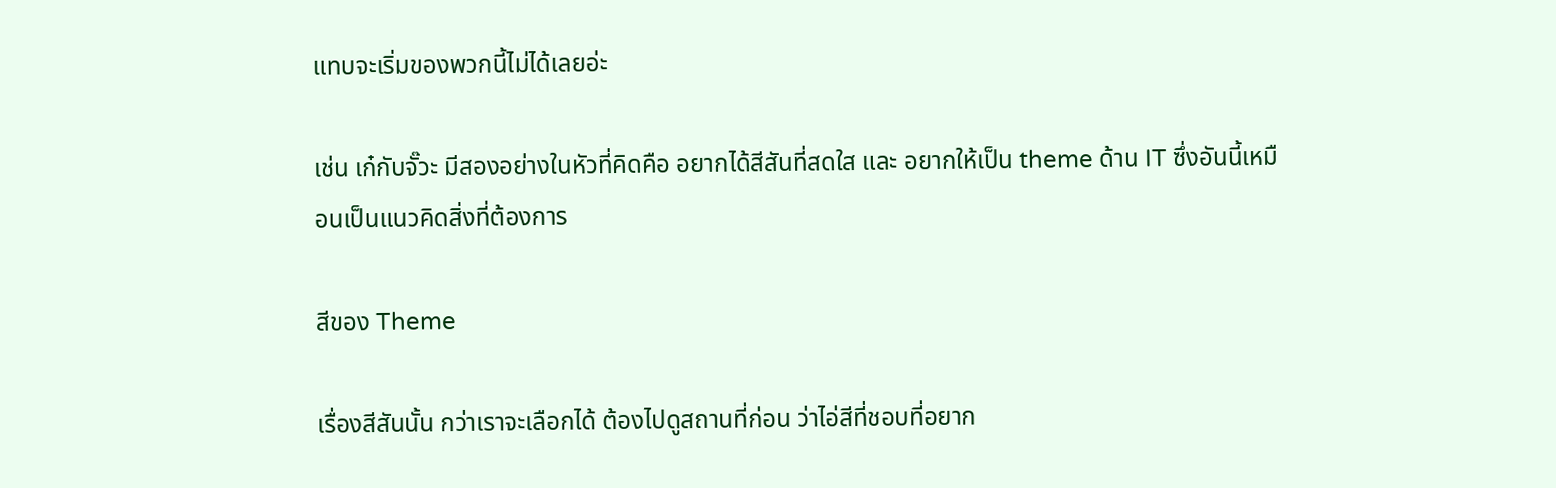แทบจะเริ่มของพวกนี้ไม่ได้เลยอ่ะ

เช่น เก๋กับจั๊วะ มีสองอย่างในหัวที่คิดคือ อยากได้สีสันที่สดใส และ อยากให้เป็น theme ด้าน IT ซึ่งอันนี้เหมือนเป็นแนวคิดสิ่งที่ต้องการ

สีของ Theme

เรื่องสีสันนั้น กว่าเราจะเลือกได้ ต้องไปดูสถานที่ก่อน ว่าไอ่สีที่ชอบที่อยาก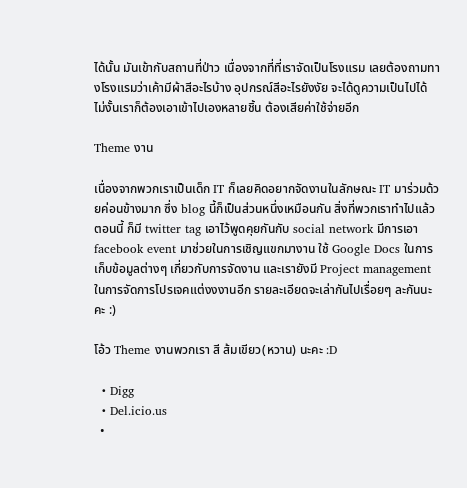ได้นั้น มันเข้ากับสถานที่ป่าว เนื่องจากที่ที่เราจัดเป็นโรงแรม เลยต้องถามทางโรงแรมว่าเค้ามีผ้าสีอะไรบ้าง อุปกรณ์สีอะไรยังงัย จะได้ดูความเป็นไปได้ ไม่งั้นเราก็ต้องเอาเข้าไปเองหลายชิ้น ต้องเสียค่าใช้จ่ายอีก

Theme งาน

เนื่องจากพวกเราเป็นเด็ก IT ก็เลยคิดอยากจัดงานในลักษณะ IT มาร่วมด้วยค่อนข้างมาก ซึ่ง blog นี้ก็เป็นส่วนหนึ่งเหมือนกัน สิ่งที่พวกเราทำไปแล้วตอนนี้ ก็มี twitter tag เอาไว้พูดคุยกันกับ social network มีการเอา facebook event มาช่วยในการเชิญแขกมางาน ใช้ Google Docs ในการเก็บข้อมูลต่างๆ เกี่ยวกับการจัดงาน และเรายังมี Project management ในการจัดการโปรเจคแต่งงงานอีก รายละเอียดจะเล่ากันไปเรื่อยๆ ละกันนะคะ :)

โอ้ว Theme งานพวกเรา สี ส้มเขียว(หวาน) นะคะ :D

  • Digg
  • Del.icio.us
  •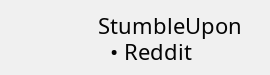StumbleUpon
  • Reddit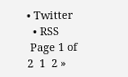• Twitter
  • RSS
 Page 1 of 2  1  2 »